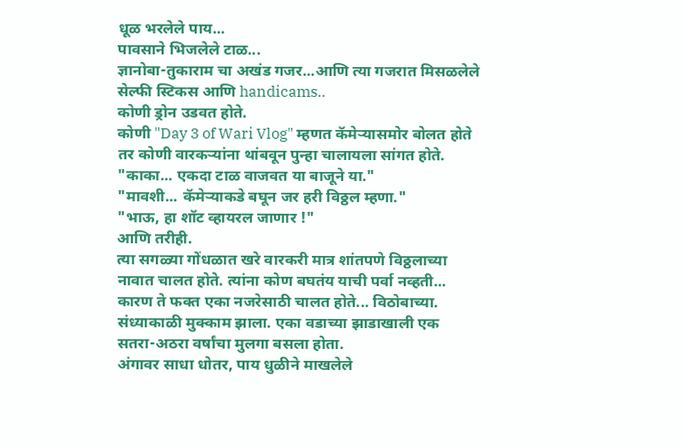धूळ भरलेले पाय...
पावसाने भिजलेले टाळ...
ज्ञानोबा-तुकाराम चा अखंड गजर...आणि त्या गजरात मिसळलेले सेल्फी स्टिकस आणि handicams..
कोणी ड्रोन उडवत होते.
कोणी "Day 3 of Wari Vlog" म्हणत कॅमेऱ्यासमोर बोलत होते तर कोणी वारकऱ्यांना थांबवून पुन्हा चालायला सांगत होते.
"काका... एकदा टाळ वाजवत या बाजूने या."
"मावशी... कॅमेऱ्याकडे बघून जर हरी विठ्ठल म्हणा."
"भाऊ, हा शॉट व्हायरल जाणार !"
आणि तरीही.
त्या सगळ्या गोंधळात खरे वारकरी मात्र शांतपणे विठ्ठलाच्या नावात चालत होते. त्यांना कोण बघतंय याची पर्वा नव्हती...
कारण ते फक्त एका नजरेसाठी चालत होते... विठोबाच्या.
संध्याकाळी मुक्काम झाला. एका वडाच्या झाडाखाली एक सतरा-अठरा वर्षांचा मुलगा बसला होता.
अंगावर साधा धोतर, पाय धुळीने माखलेले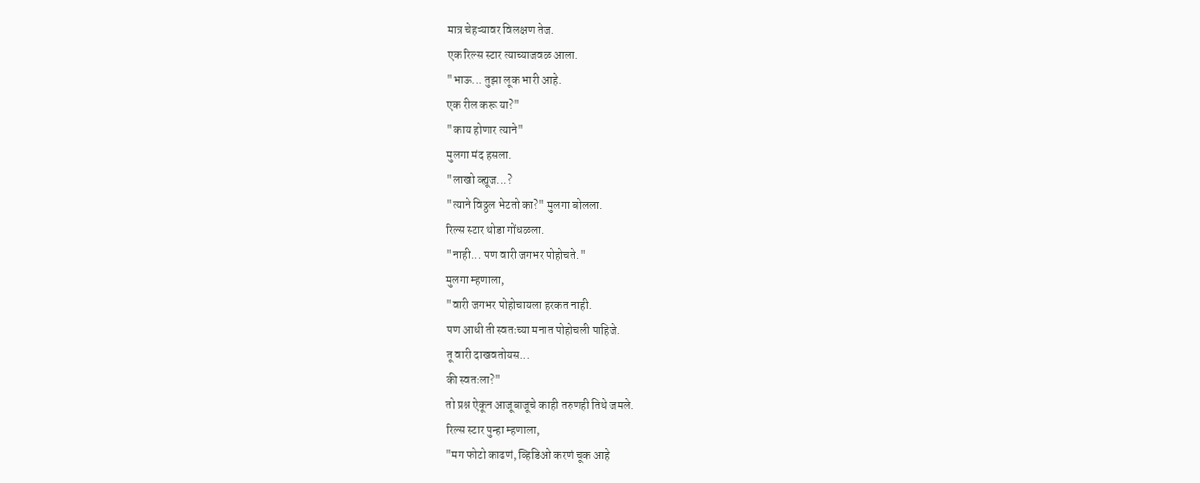मात्र चेहऱ्यावर विलक्षण तेज.
एक रिल्स स्टार त्याच्याजवळ आला.
"भाऊ... तुझा लूक भारी आहे.
एक रील करू या?"
"काय होणार त्याने"
मुलगा मंद हसला.
"लाखो व्ह्यूज...?
"त्याने विठ्ठल भेटतो का?" मुलगा बोलला.
रिल्स स्टार थोडा गोंधळला.
"नाही... पण वारी जगभर पोहोचते."
मुलगा म्हणाला,
"वारी जगभर पोहोचायला हरकत नाही.
पण आधी ती स्वतःच्या मनात पोहोचली पाहिजे.
तू वारी दाखवतोयस...
की स्वतःला?"
तो प्रश्न ऐकून आजूबाजूचे काही तरुणही तिथे जमले.
रिल्स स्टार पुन्हा म्हणाला,
"मग फोटो काढणं, व्हिडिओ करणं चूक आहे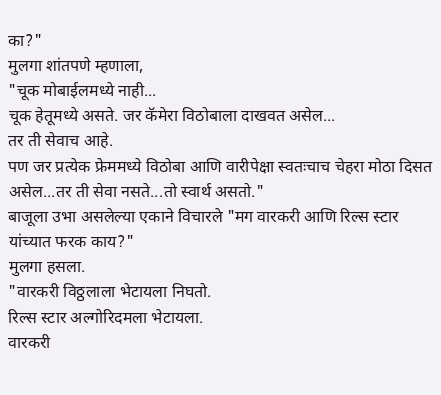का?"
मुलगा शांतपणे म्हणाला,
"चूक मोबाईलमध्ये नाही...
चूक हेतूमध्ये असते. जर कॅमेरा विठोबाला दाखवत असेल...
तर ती सेवाच आहे.
पण जर प्रत्येक फ्रेममध्ये विठोबा आणि वारीपेक्षा स्वतःचाच चेहरा मोठा दिसत असेल...तर ती सेवा नसते...तो स्वार्थ असतो."
बाजूला उभा असलेल्या एकाने विचारले "मग वारकरी आणि रिल्स स्टार यांच्यात फरक काय?"
मुलगा हसला.
"वारकरी विठ्ठलाला भेटायला निघतो.
रिल्स स्टार अल्गोरिदमला भेटायला.
वारकरी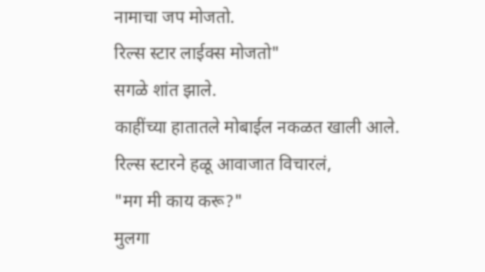नामाचा जप मोजतो.
रिल्स स्टार लाईक्स मोजतो"
सगळे शांत झाले.
काहींच्या हातातले मोबाईल नकळत खाली आले.
रिल्स स्टारने हळू आवाजात विचारलं,
"मग मी काय करू?"
मुलगा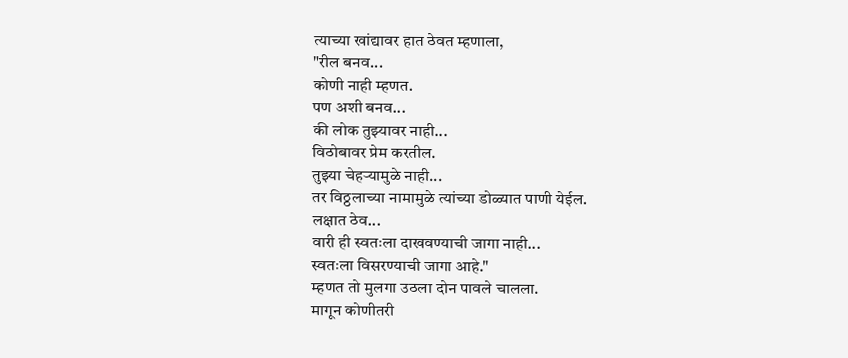त्याच्या खांद्यावर हात ठेवत म्हणाला,
"रील बनव...
कोणी नाही म्हणत.
पण अशी बनव...
की लोक तुझ्यावर नाही...
विठोबावर प्रेम करतील.
तुझ्या चेहऱ्यामुळे नाही...
तर विठ्ठलाच्या नामामुळे त्यांच्या डोळ्यात पाणी येईल.
लक्षात ठेव...
वारी ही स्वतःला दाखवण्याची जागा नाही...
स्वतःला विसरण्याची जागा आहे."
म्हणत तो मुलगा उठला दोन पावले चालला.
मागून कोणीतरी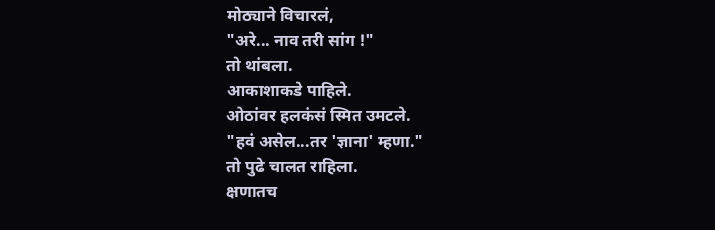मोठ्याने विचारलं,
"अरे... नाव तरी सांग !"
तो थांबला.
आकाशाकडे पाहिले.
ओठांवर हलकंसं स्मित उमटले.
"हवं असेल...तर 'ज्ञाना' म्हणा."
तो पुढे चालत राहिला.
क्षणातच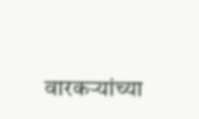वारकऱ्यांच्या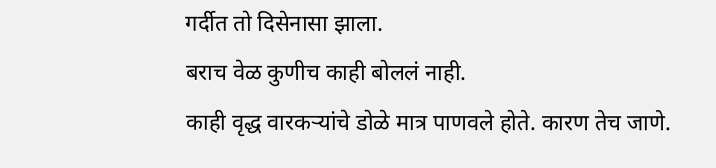गर्दीत तो दिसेनासा झाला.
बराच वेळ कुणीच काही बोललं नाही.
काही वृद्ध वारकऱ्यांचे डोळे मात्र पाणवले होते. कारण तेच जाणे.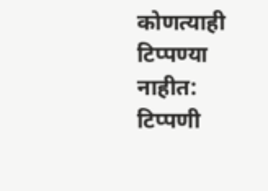कोणत्याही टिप्पण्या नाहीत:
टिप्पणी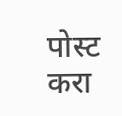पोस्ट करा